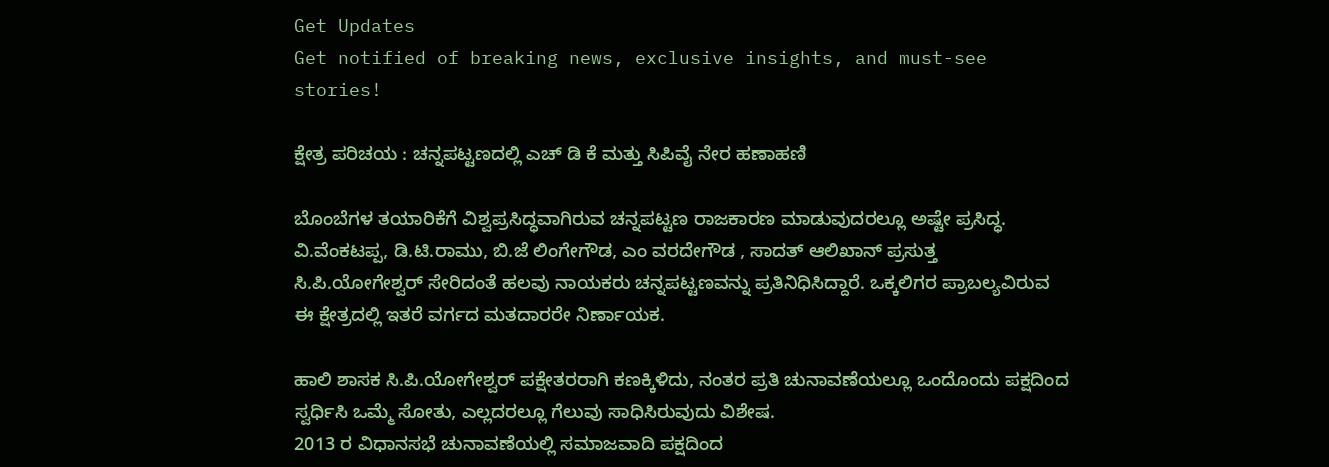Get Updates
Get notified of breaking news, exclusive insights, and must-see stories!

ಕ್ಷೇತ್ರ ಪರಿಚಯ : ಚನ್ನಪಟ್ಟಣದಲ್ಲಿ ಎಚ್ ಡಿ ಕೆ ಮತ್ತು ಸಿಪಿವೈ ನೇರ ಹಣಾಹಣಿ

ಬೊಂಬೆಗಳ ತಯಾರಿಕೆಗೆ ವಿಶ್ವಪ್ರಸಿದ್ಧವಾಗಿರುವ ಚನ್ನಪಟ್ಟಣ ರಾಜಕಾರಣ ಮಾಡುವುದರಲ್ಲೂ ಅಷ್ಟೇ ಪ್ರಸಿದ್ಧ. ವಿ.ವೆಂಕಟಪ್ಪ, ಡಿ.ಟಿ.ರಾಮು, ಬಿ.ಜೆ ಲಿಂಗೇಗೌಡ, ಎಂ ವರದೇಗೌಡ , ಸಾದತ್ ಆಲಿಖಾನ್ ಪ್ರಸುತ್ತ ಸಿ.ಪಿ.ಯೋಗೇಶ್ವರ್ ಸೇರಿದಂತೆ ಹಲವು ನಾಯಕರು ಚನ್ನಪಟ್ಟಣವನ್ನು ಪ್ರತಿನಿಧಿಸಿದ್ದಾರೆ. ಒಕ್ಕಲಿಗರ ಪ್ರಾಬಲ್ಯವಿರುವ ಈ ಕ್ಷೇತ್ರದಲ್ಲಿ ಇತರೆ ವರ್ಗದ ಮತದಾರರೇ ನಿರ್ಣಾಯಕ.

ಹಾಲಿ ಶಾಸಕ ಸಿ.ಪಿ.ಯೋಗೇಶ್ವರ್ ಪಕ್ಷೇತರರಾಗಿ ಕಣಕ್ಕಿಳಿದು, ನಂತರ ಪ್ರತಿ ಚುನಾವಣೆಯಲ್ಲೂ ಒಂದೊಂದು ಪಕ್ಷದಿಂದ ಸ್ವರ್ಧಿಸಿ ಒಮ್ಮೆ ಸೋತು, ಎಲ್ಲದರಲ್ಲೂ ಗೆಲುವು ಸಾಧಿಸಿರುವುದು ವಿಶೇಷ.
2013 ರ ವಿಧಾನಸಭೆ ಚುನಾವಣೆಯಲ್ಲಿ ಸಮಾಜವಾದಿ ಪಕ್ಷದಿಂದ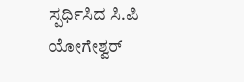ಸ್ಪರ್ಧಿಸಿದ ಸಿ.ಪಿ ಯೋಗೇಶ್ವರ್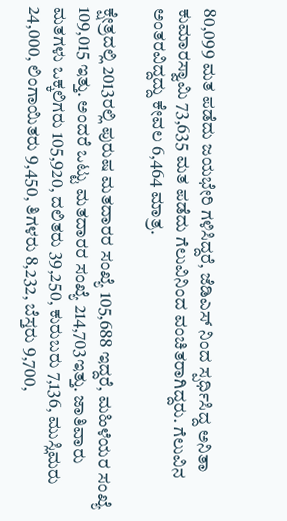80,099 ಮತ ಪಡೆದು ಜಯಭೇರಿ ಗಳಿಸಿದ್ದರೆ, ಜೆಡಿಎಸ್ ನಿಂದ ಸ್ಪರ್ಧಿಸಿದ್ದ ಅನಿತಾ ಕುಮಾರಸ್ವಾಮಿ 73,635 ಮತ ಪಡೆದು ಗೆಲುವಿನಿಂದ ವಂಚಿತರಾಗಿದ್ದರು. ಗೆಲುವಿನ ಅಂತರವಿದ್ದದ್ದು ಕೇವಲ 6,464 ಮಾತ್ರ.

ಕ್ಷೇತ್ರದಲ್ಲಿ 2013ರಲ್ಲಿ ಪುರುಷ ಮತದಾರರ ಸಂಖ್ಯೆ 105,688 ಇದ್ದರೆ, ಮಹಿಳೆಯರ ಸಂಖ್ಯೆ 109,015 ಇತ್ತು. ಅಂದರೆ ಒಟ್ಟು ಮತದಾರರ ಸಂಖ್ಯೆ 214,703ಇತ್ತು. ಜಾತಿವಾರು ಮತಗಳು ಒಕ್ಕಲಿಗರು 105,920, ದಲಿತರು 39,250, ಕುರುಬರು 7,136, ಮುಸ್ಲಿಮರು 24,000, ಲಿಂಗಾಯಿತರು 9,450, ತಿಗಳರು 8,232, ಬೆಸ್ತರು 9,700,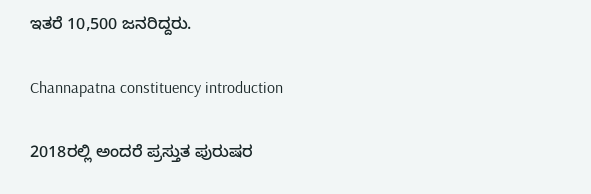ಇತರೆ 10,500 ಜನರಿದ್ದರು.

Channapatna constituency introduction

2018ರಲ್ಲಿ ಅಂದರೆ ಪ್ರಸ್ತುತ ಪುರುಷರ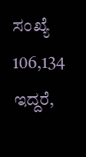ಸಂಖ್ಯೆ 106,134 ಇದ್ದರೆ,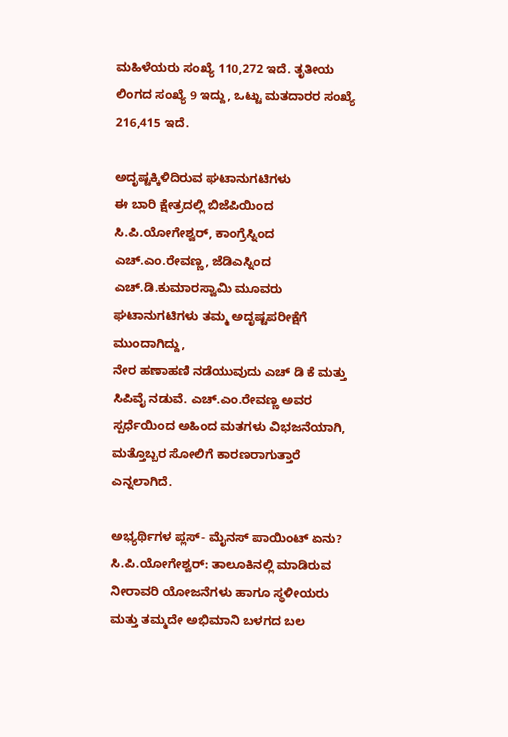ಮಹಿಳೆಯರು ಸಂಖ್ಯೆ 110,272 ಇದೆ. ತೃತೀಯ ಲಿಂಗದ ಸಂಖ್ಯೆ 9 ಇದ್ದು, ಒಟ್ಟು ಮತದಾರರ ಸಂಖ್ಯೆ 216,415 ಇದೆ.

ಅದೃಷ್ಟಕ್ಕಿಳಿದಿರುವ ಘಟಾನುಗಟಿಗಳು
ಈ ಬಾರಿ ಕ್ಷೇತ್ರದಲ್ಲಿ ಬಿಜೆಪಿಯಿಂದ ಸಿ.ಪಿ.ಯೋಗೇಶ್ವರ್, ಕಾಂಗ್ರೆಸ್ನಿಂದ ಎಚ್.ಎಂ.ರೇವಣ್ಣ, ಜೆಡಿಎಸ್ನಿಂದ ಎಚ್.ಡಿ.ಕುಮಾರಸ್ವಾಮಿ ಮೂವರು ಘಟಾನುಗಟಿಗಳು ತಮ್ಮ ಅದೃಷ್ಟಪರೀಕ್ಷೆಗೆ ಮುಂದಾಗಿದ್ದು,
ನೇರ ಹಣಾಹಣಿ ನಡೆಯುವುದು ಎಚ್ ಡಿ ಕೆ ಮತ್ತು ಸಿಪಿವೈ ನಡುವೆ. ಎಚ್.ಎಂ.ರೇವಣ್ಣ ಅವರ ಸ್ಪರ್ಧೆಯಿಂದ ಅಹಿಂದ ಮತಗಳು ವಿಭಜನೆಯಾಗಿ, ಮತ್ತೊಬ್ಬರ ಸೋಲಿಗೆ ಕಾರಣರಾಗುತ್ತಾರೆ ಎನ್ನಲಾಗಿದೆ.

ಅಭ್ಯರ್ಥಿಗಳ ಪ್ಲಸ್- ಮೈನಸ್ ಪಾಯಿಂಟ್ ಏನು?
ಸಿ.ಪಿ.ಯೋಗೇಶ್ವರ್: ತಾಲೂಕಿನಲ್ಲಿ ಮಾಡಿರುವ ನೀರಾವರಿ ಯೋಜನೆಗಳು ಹಾಗೂ ಸ್ಥಳೀಯರು ಮತ್ತು ತಮ್ಮದೇ ಅಭಿಮಾನಿ ಬಳಗದ ಬಲ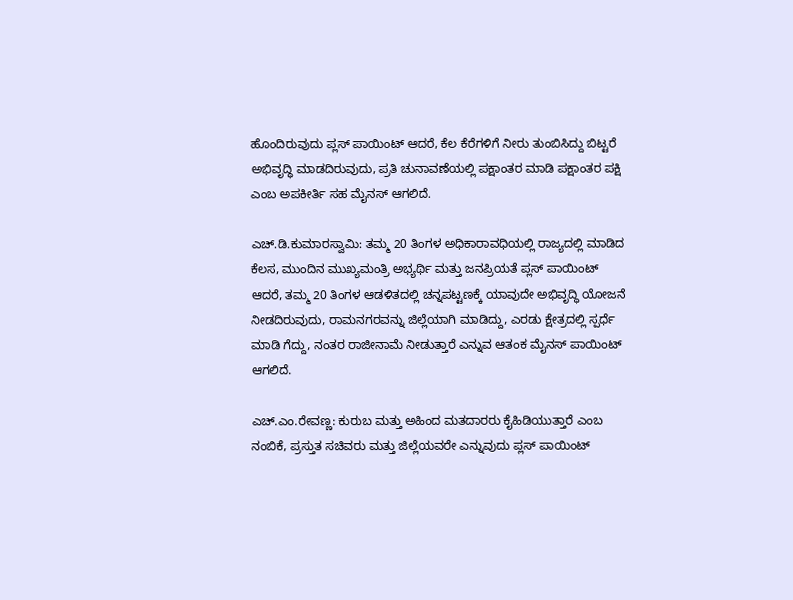ಹೊಂದಿರುವುದು ಪ್ಲಸ್ ಪಾಯಿಂಟ್ ಆದರೆ, ಕೆಲ ಕೆರೆಗಳಿಗೆ ನೀರು ತುಂಬಿಸಿದ್ದು ಬಿಟ್ಟರೆ ಅಭಿವೃದ್ಧಿ ಮಾಡದಿರುವುದು, ಪ್ರತಿ ಚುನಾವಣೆಯಲ್ಲಿ ಪಕ್ಷಾಂತರ ಮಾಡಿ ಪಕ್ಷಾಂತರ ಪಕ್ಷಿ ಎಂಬ ಅಪಕೀರ್ತಿ ಸಹ ಮೈನಸ್ ಆಗಲಿದೆ.

ಎಚ್.ಡಿ.ಕುಮಾರಸ್ವಾಮಿ: ತಮ್ಮ 20 ತಿಂಗಳ ಅಧಿಕಾರಾವಧಿಯಲ್ಲಿ ರಾಜ್ಯದಲ್ಲಿ ಮಾಡಿದ ಕೆಲಸ, ಮುಂದಿನ ಮುಖ್ಯಮಂತ್ರಿ ಅಭ್ಯರ್ಥಿ ಮತ್ತು ಜನಪ್ರಿಯತೆ ಪ್ಲಸ್ ಪಾಯಿಂಟ್ ಆದರೆ, ತಮ್ಮ‌ 20 ತಿಂಗಳ ಆಡಳಿತದಲ್ಲಿ ಚನ್ನಪಟ್ಟಣಕ್ಕೆ ಯಾವುದೇ ಅಭಿವೃದ್ಧಿ ಯೋಜನೆ ನೀಡದಿರುವುದು, ರಾಮನಗರವನ್ನು ಜಿಲ್ಲೆಯಾಗಿ ಮಾಡಿದ್ದು, ಎರಡು ಕ್ಷೇತ್ರದಲ್ಲಿ ಸ್ಪರ್ಧೆ ಮಾಡಿ ಗೆದ್ದು, ನಂತರ ರಾಜೀನಾಮೆ ನೀಡುತ್ತಾರೆ ಎನ್ನುವ ಆತಂಕ ಮೈನಸ್ ಪಾಯಿಂಟ್ ಆಗಲಿದೆ.

ಎಚ್.ಎಂ.ರೇವಣ್ಣ: ಕುರುಬ ಮತ್ತು ಅಹಿಂದ ಮತದಾರರು ಕೈಹಿಡಿಯುತ್ತಾರೆ ಎಂಬ ನಂಬಿಕೆ, ಪ್ರಸ್ತುತ ಸಚಿವರು ಮತ್ತು ಜಿಲ್ಲೆಯವರೇ ಎನ್ನುವುದು ಪ್ಲಸ್ ಪಾಯಿಂಟ್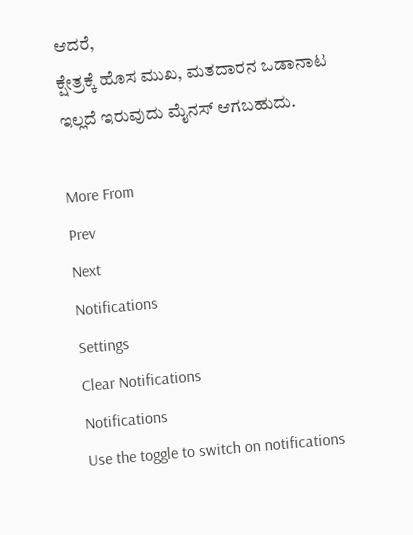ಆದರೆ,
ಕ್ಷೇತ್ರಕ್ಕೆ ಹೊಸ ಮುಖ, ಮತದಾರನ ಒಡಾನಾಟ ಇಲ್ಲದೆ ಇರುವುದು ಮೈನಸ್ ಆಗಬಹುದು.

More From
Prev
Next
Notifications
Settings
Clear Notifications
Notifications
Use the toggle to switch on notifications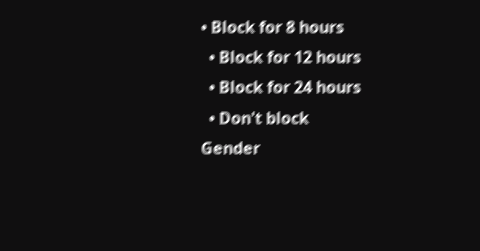• Block for 8 hours
  • Block for 12 hours
  • Block for 24 hours
  • Don't block
Gender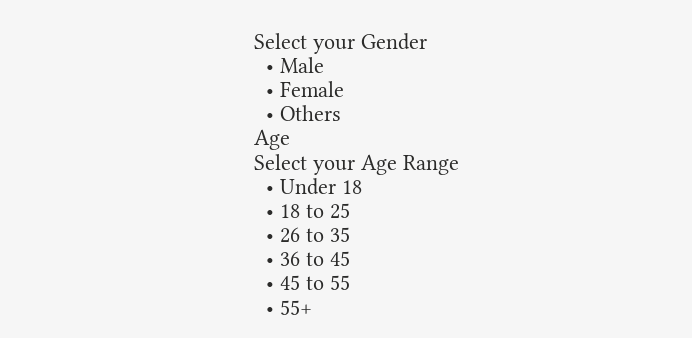Select your Gender
  • Male
  • Female
  • Others
Age
Select your Age Range
  • Under 18
  • 18 to 25
  • 26 to 35
  • 36 to 45
  • 45 to 55
  • 55+